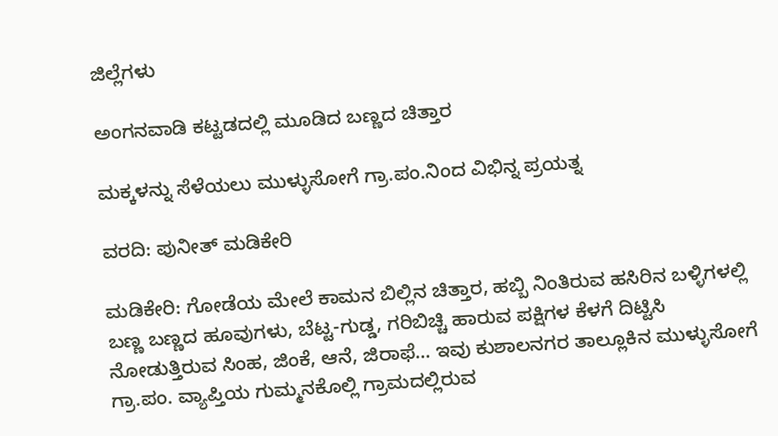ಜಿಲ್ಲೆಗಳು

ಅಂಗನವಾಡಿ ಕಟ್ಟಡದಲ್ಲಿ ಮೂಡಿದ ಬಣ್ಣದ ಚಿತ್ತಾರ

ಮಕ್ಕಳನ್ನು ಸೆಳೆಯಲು ಮುಳ್ಳುಸೋಗೆ ಗ್ರಾ.ಪಂ.ನಿಂದ ವಿಭಿನ್ನ ಪ್ರಯತ್ನ

ವರದಿ: ಪುನೀತ್ ಮಡಿಕೇರಿ

ಮಡಿಕೇರಿ: ಗೋಡೆಯ ಮೇಲೆ ಕಾಮನ ಬಿಲ್ಲಿನ ಚಿತ್ತಾರ, ಹಬ್ಬಿ ನಿಂತಿರುವ ಹಸಿರಿನ ಬಳ್ಳಿಗಳಲ್ಲಿ ಬಣ್ಣ ಬಣ್ಣದ ಹೂವುಗಳು, ಬೆಟ್ಟ-ಗುಡ್ಡ, ಗರಿಬಿಚ್ಚಿ ಹಾರುವ ಪಕ್ಷಿಗಳ ಕೆಳಗೆ ದಿಟ್ಟಿಸಿ ನೋಡುತ್ತಿರುವ ಸಿಂಹ, ಜಿಂಕೆ, ಆನೆ, ಜಿರಾಫೆ… ಇವು ಕುಶಾಲನಗರ ತಾಲ್ಲೂಕಿನ ಮುಳ್ಳುಸೋಗೆ ಗ್ರಾ.ಪಂ. ವ್ಯಾಪ್ತಿಯ ಗುಮ್ಮನಕೊಲ್ಲಿ ಗ್ರಾಮದಲ್ಲಿರುವ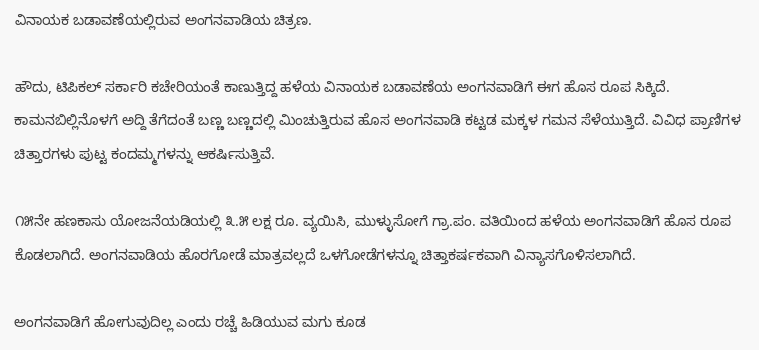ವಿನಾಯಕ ಬಡಾವಣೆಯಲ್ಲಿರುವ ಅಂಗನವಾಡಿಯ ಚಿತ್ರಣ.

ಹೌದು, ಟಿಪಿಕಲ್ ಸರ್ಕಾರಿ ಕಚೇರಿಯಂತೆ ಕಾಣುತ್ತಿದ್ದ ಹಳೆಯ ವಿನಾಯಕ ಬಡಾವಣೆಯ ಅಂಗನವಾಡಿಗೆ ಈಗ ಹೊಸ ರೂಪ ಸಿಕ್ಕಿದೆ. ಕಾಮನಬಿಲ್ಲಿನೊಳಗೆ ಅದ್ದಿ ತೆಗೆದಂತೆ ಬಣ್ಣ ಬಣ್ಣದಲ್ಲಿ ಮಿಂಚುತ್ತಿರುವ ಹೊಸ ಅಂಗನವಾಡಿ ಕಟ್ಟಡ ಮಕ್ಕಳ ಗಮನ ಸೆಳೆಯುತ್ತಿದೆ. ವಿವಿಧ ಪ್ರಾಣಿಗಳ ಚಿತ್ತಾರಗಳು ಪುಟ್ಟ ಕಂದಮ್ಮಗಳನ್ನು ಆಕರ್ಷಿಸುತ್ತಿವೆ.

೧೫ನೇ ಹಣಕಾಸು ಯೋಜನೆಯಡಿಯಲ್ಲಿ ೩.೫ ಲಕ್ಷ ರೂ. ವ್ಯಯಿಸಿ, ಮುಳ್ಳುಸೋಗೆ ಗ್ರಾ.ಪಂ. ವತಿಯಿಂದ ಹಳೆಯ ಅಂಗನವಾಡಿಗೆ ಹೊಸ ರೂಪ ಕೊಡಲಾಗಿದೆ. ಅಂಗನವಾಡಿಯ ಹೊರಗೋಡೆ ಮಾತ್ರವಲ್ಲದೆ ಒಳಗೋಡೆಗಳನ್ನೂ ಚಿತ್ತಾಕರ್ಷಕವಾಗಿ ವಿನ್ಯಾಸಗೊಳಿಸಲಾಗಿದೆ.

ಅಂಗನವಾಡಿಗೆ ಹೋಗುವುದಿಲ್ಲ ಎಂದು ರಚ್ಚೆ ಹಿಡಿಯುವ ಮಗು ಕೂಡ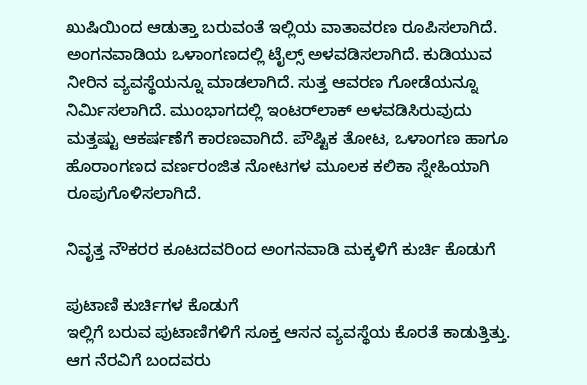ಖುಷಿಯಿಂದ ಆಡುತ್ತಾ ಬರುವಂತೆ ಇಲ್ಲಿಯ ವಾತಾವರಣ ರೂಪಿಸಲಾಗಿದೆ. ಅಂಗನವಾಡಿಯ ಒಳಾಂಗಣದಲ್ಲಿ ಟೈಲ್ಸ್ ಅಳವಡಿಸಲಾಗಿದೆ. ಕುಡಿಯುವ ನೀರಿನ ವ್ಯವಸ್ಥೆಯನ್ನೂ ಮಾಡಲಾಗಿದೆ. ಸುತ್ತ ಆವರಣ ಗೋಡೆಯನ್ನೂ ನಿರ್ಮಿಸಲಾಗಿದೆ. ಮುಂಭಾಗದಲ್ಲಿ ಇಂಟರ್‌ಲಾಕ್ ಅಳವಡಿಸಿರುವುದು ಮತ್ತಷ್ಟು ಆಕರ್ಷಣೆಗೆ ಕಾರಣವಾಗಿದೆ. ಪೌಷ್ಟಿಕ ತೋಟ, ಒಳಾಂಗಣ ಹಾಗೂ ಹೊರಾಂಗಣದ ವರ್ಣರಂಜಿತ ನೋಟಗಳ ಮೂಲಕ ಕಲಿಕಾ ಸ್ನೇಹಿಯಾಗಿ ರೂಪುಗೊಳಿಸಲಾಗಿದೆ.

ನಿವೃತ್ತ ನೌಕರರ ಕೂಟದವರಿಂದ ಅಂಗನವಾಡಿ ಮಕ್ಕಳಿಗೆ ಕುರ್ಚಿ ಕೊಡುಗೆ

ಪುಟಾಣಿ ಕುರ್ಚಿಗಳ ಕೊಡುಗೆ
ಇಲ್ಲಿಗೆ ಬರುವ ಪುಟಾಣಿಗಳಿಗೆ ಸೂಕ್ತ ಆಸನ ವ್ಯವಸ್ಥೆಯ ಕೊರತೆ ಕಾಡುತ್ತಿತ್ತು. ಆಗ ನೆರವಿಗೆ ಬಂದವರು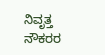ನಿವೃತ್ತ ನೌಕರರ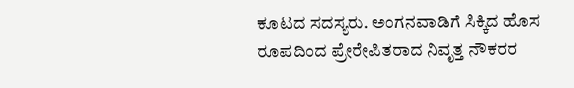ಕೂಟದ ಸದಸ್ಯರು. ಅಂಗನವಾಡಿಗೆ ಸಿಕ್ಕಿದ ಹೊಸ ರೂಪದಿಂದ ಪ್ರೇರೇಪಿತರಾದ ನಿವೃತ್ತ ನೌಕರರ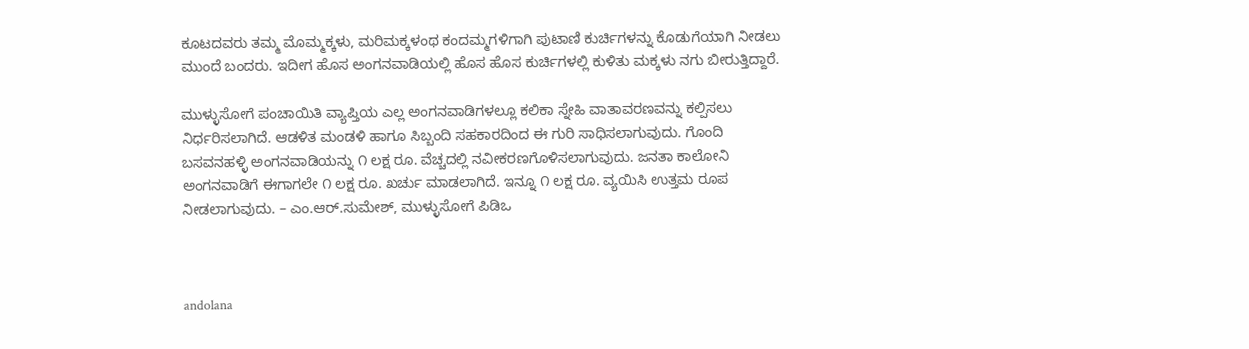ಕೂಟದವರು ತಮ್ಮ ಮೊಮ್ಮಕ್ಕಳು, ಮರಿಮಕ್ಕಳಂಥ ಕಂದಮ್ಮಗಳಿಗಾಗಿ ಪುಟಾಣಿ ಕುರ್ಚಿಗಳನ್ನು ಕೊಡುಗೆಯಾಗಿ ನೀಡಲು ಮುಂದೆ ಬಂದರು. ಇದೀಗ ಹೊಸ ಅಂಗನವಾಡಿಯಲ್ಲಿ ಹೊಸ ಹೊಸ ಕುರ್ಚಿಗಳಲ್ಲಿ ಕುಳಿತು ಮಕ್ಕಳು ನಗು ಬೀರುತ್ತಿದ್ದಾರೆ.

ಮುಳ್ಳುಸೋಗೆ ಪಂಚಾಯಿತಿ ವ್ಯಾಪ್ತಿಯ ಎಲ್ಲ ಅಂಗನವಾಡಿಗಳಲ್ಲೂ ಕಲಿಕಾ ಸ್ನೇಹಿ ವಾತಾವರಣವನ್ನು ಕಲ್ಪಿಸಲು ನಿರ್ಧರಿಸಲಾಗಿದೆ. ಆಡಳಿತ ಮಂಡಳಿ ಹಾಗೂ ಸಿಬ್ಬಂದಿ ಸಹಕಾರದಿಂದ ಈ ಗುರಿ ಸಾಧಿಸಲಾಗುವುದು. ಗೊಂದಿ ಬಸವನಹಳ್ಳಿ ಅಂಗನವಾಡಿಯನ್ನು ೧ ಲಕ್ಷ ರೂ. ವೆಚ್ಚದಲ್ಲಿ ನವೀಕರಣಗೊಳಿಸಲಾಗುವುದು. ಜನತಾ ಕಾಲೋನಿ ಅಂಗನವಾಡಿಗೆ ಈಗಾಗಲೇ ೧ ಲಕ್ಷ ರೂ. ಖರ್ಚು ಮಾಡಲಾಗಿದೆ. ಇನ್ನೂ ೧ ಲಕ್ಷ ರೂ. ವ್ಯಯಿಸಿ ಉತ್ತಮ ರೂಪ ನೀಡಲಾಗುವುದು. – ಎಂ.ಆರ್.ಸುಮೇಶ್, ಮುಳ್ಳುಸೋಗೆ ಪಿಡಿಒ



andolana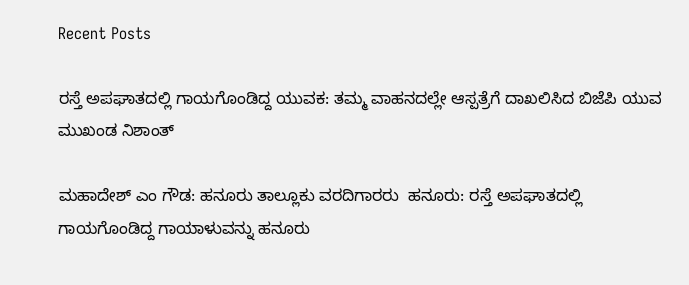Recent Posts

ರಸ್ತೆ ಅಪಘಾತದಲ್ಲಿ ಗಾಯಗೊಂಡಿದ್ದ ಯುವಕ: ತಮ್ಮ ವಾಹನದಲ್ಲೇ ಆಸ್ಪತ್ರೆಗೆ ದಾಖಲಿಸಿದ ಬಿಜೆಪಿ ಯುವ ಮುಖಂಡ ನಿಶಾಂತ್‌

ಮಹಾದೇಶ್‌ ಎಂ ಗೌಡ: ಹನೂರು ತಾಲ್ಲೂಕು ವರದಿಗಾರರು  ಹನೂರು: ರಸ್ತೆ ಅಪಘಾತದಲ್ಲಿ ಗಾಯಗೊಂಡಿದ್ದ ಗಾಯಾಳುವನ್ನು ಹನೂರು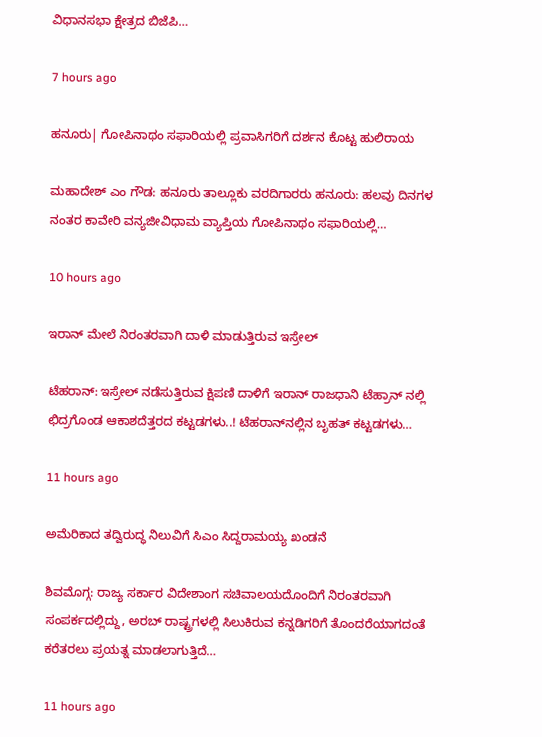ವಿಧಾನಸಭಾ ಕ್ಷೇತ್ರದ ಬಿಜೆಪಿ…

7 hours ago

ಹನೂರು| ಗೋಪಿನಾಥಂ ಸಫಾರಿಯಲ್ಲಿ ಪ್ರವಾಸಿಗರಿಗೆ ದರ್ಶನ ಕೊಟ್ಟ ಹುಲಿರಾಯ

ಮಹಾದೇಶ್‌ ಎಂ ಗೌಡ: ಹನೂರು ತಾಲ್ಲೂಕು ವರದಿಗಾರರು ಹನೂರು: ಹಲವು ದಿನಗಳ ನಂತರ ಕಾವೇರಿ ವನ್ಯಜೀವಿಧಾಮ ವ್ಯಾಪ್ತಿಯ ಗೋಪಿನಾಥಂ ಸಫಾರಿಯಲ್ಲಿ…

10 hours ago

ಇರಾನ್ ಮೇಲೆ ನಿರಂತರವಾಗಿ ದಾಳಿ ಮಾಡುತ್ತಿರುವ ಇಸ್ರೇಲ್

ಟೆಹರಾನ್‌: ಇಸ್ರೇಲ್ ನಡೆಸುತ್ತಿರುವ ಕ್ಷಿಪಣಿ ದಾಳಿಗೆ ಇರಾನ್ ರಾಜಧಾನಿ ಟೆಹ್ರಾನ್ ನಲ್ಲಿ ಛಿದ್ರಗೊಂಡ ಆಕಾಶದೆತ್ತರದ ಕಟ್ಟಡಗಳು..! ಟೆಹರಾನ್‌ನಲ್ಲಿನ ಬೃಹತ್ ಕಟ್ಟಡಗಳು…

11 hours ago

ಅಮೆರಿಕಾದ ತದ್ವಿರುದ್ಧ ನಿಲುವಿಗೆ ಸಿಎಂ ಸಿದ್ದರಾಮಯ್ಯ ಖಂಡನೆ

ಶಿವಮೊಗ್ಗ: ರಾಜ್ಯ ಸರ್ಕಾರ ವಿದೇಶಾಂಗ ಸಚಿವಾಲಯದೊಂದಿಗೆ ನಿರಂತರವಾಗಿ ಸಂಪರ್ಕದಲ್ಲಿದ್ದು, ಅರಬ್ ರಾಷ್ಟ್ರಗಳಲ್ಲಿ ಸಿಲುಕಿರುವ ಕನ್ನಡಿಗರಿಗೆ ತೊಂದರೆಯಾಗದಂತೆ ಕರೆತರಲು ಪ್ರಯತ್ನ ಮಾಡಲಾಗುತ್ತಿದೆ…

11 hours ago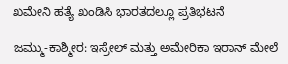ಖಮೇನಿ ಹತ್ಯೆ ಖಂಡಿಸಿ ಭಾರತದಲ್ಲೂ ಪ್ರತಿಭಟನೆ

ಜಮ್ಮು-ಕಾಶ್ಮೀರ: ಇಸ್ರೇಲ್‌ ಮತ್ತು ಅಮೇರಿಕಾ ಇರಾನ್‌ ಮೇಲೆ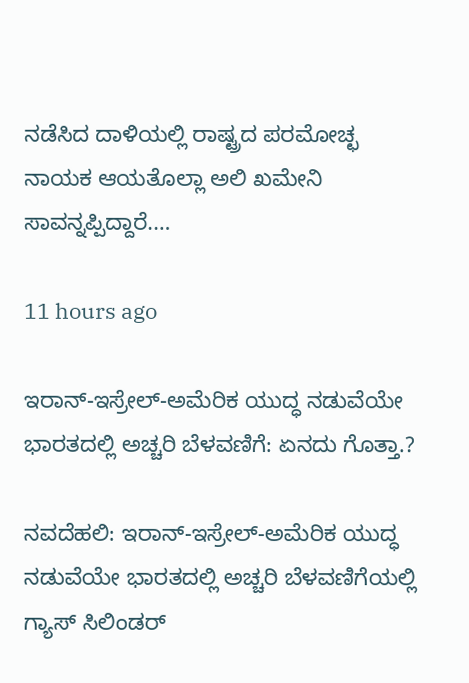ನಡೆಸಿದ ದಾಳಿಯಲ್ಲಿ ರಾಷ್ಟ್ರದ ಪರಮೋಚ್ಛ ನಾಯಕ ಆಯತೊಲ್ಲಾ ಅಲಿ ಖಮೇನಿ ಸಾವನ್ನಪ್ಪಿದ್ದಾರೆ.…

11 hours ago

ಇರಾನ್-ಇಸ್ರೇಲ್-ಅಮೆರಿಕ ಯುದ್ಧ ನಡುವೆಯೇ ಭಾರತದಲ್ಲಿ ಅಚ್ಚರಿ ಬೆಳವಣಿಗೆ: ಏನದು ಗೊತ್ತಾ.?

ನವದೆಹಲಿ: ಇರಾನ್-ಇಸ್ರೇಲ್-ಅಮೆರಿಕ ಯುದ್ಧ ನಡುವೆಯೇ ಭಾರತದಲ್ಲಿ ಅಚ್ಚರಿ ಬೆಳವಣಿಗೆಯಲ್ಲಿ ಗ್ಯಾಸ್ ಸಿಲಿಂಡರ್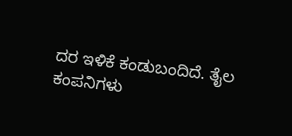ದರ ಇಳಿಕೆ ಕಂಡುಬಂದಿದೆ. ತೈಲ ಕಂಪನಿಗಳು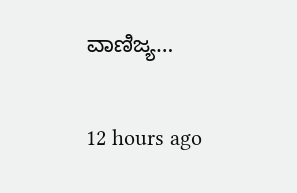ವಾಣಿಜ್ಯ…

12 hours ago